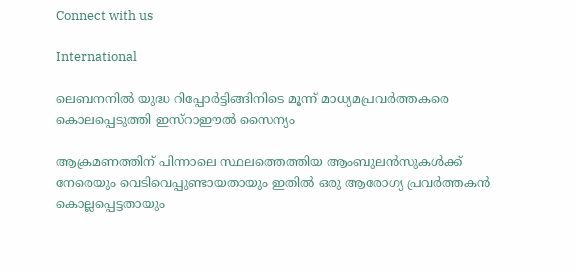Connect with us

International

ലെബനനില്‍ യുദ്ധ റിപ്പോര്‍ട്ടിങ്ങിനിടെ മൂന്ന് മാധ്യമപ്രവര്‍ത്തകരെ കൊലപ്പെടുത്തി ഇസ്‌റാഈല്‍ സൈന്യം

ആക്രമണത്തിന് പിന്നാലെ സ്ഥലത്തെത്തിയ ആംബുലന്‍സുകള്‍ക്ക് നേരെയും വെടിവെപ്പുണ്ടായതായും ഇതില്‍ ഒരു ആരോഗ്യ പ്രവര്‍ത്തകന്‍ കൊല്ലപ്പെട്ടതായും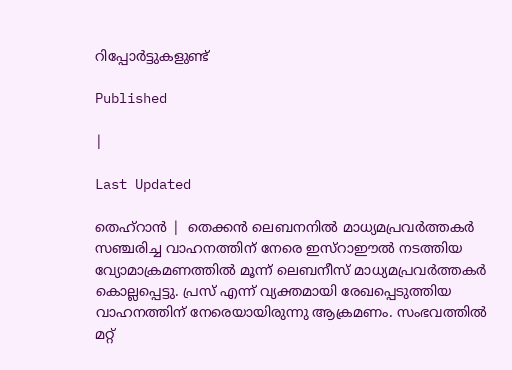റിപ്പോര്‍ട്ടുകളുണ്ട്

Published

|

Last Updated

തെഹ്‌റാന്‍ |  തെക്കന്‍ ലെബനനില്‍ മാധ്യമപ്രവര്‍ത്തകര്‍ സഞ്ചരിച്ച വാഹനത്തിന് നേരെ ഇസ്‌റാഈല്‍ നടത്തിയ വ്യോമാക്രമണത്തില്‍ മൂന്ന് ലെബനീസ് മാധ്യമപ്രവര്‍ത്തകര്‍ കൊല്ലപ്പെട്ടു. പ്രസ് എന്ന് വ്യക്തമായി രേഖപ്പെടുത്തിയ വാഹനത്തിന് നേരെയായിരുന്നു ആക്രമണം. സംഭവത്തില്‍ മറ്റ്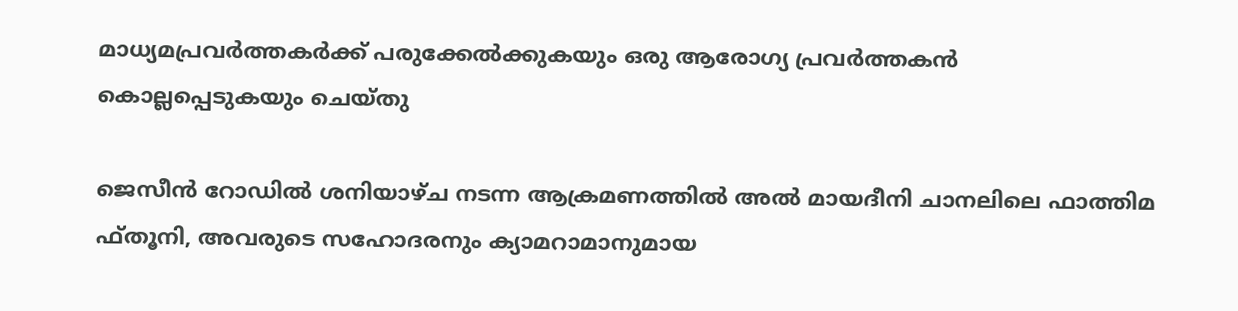മാധ്യമപ്രവര്‍ത്തകര്‍ക്ക് പരുക്കേല്‍ക്കുകയും ഒരു ആരോഗ്യ പ്രവര്‍ത്തകന്‍ കൊല്ലപ്പെടുകയും ചെയ്തു

ജെസീന്‍ റോഡില്‍ ശനിയാഴ്ച നടന്ന ആക്രമണത്തില്‍ അല്‍ മായദീനി ചാനലിലെ ഫാത്തിമ ഫ്തൂനി, അവരുടെ സഹോദരനും ക്യാമറാമാനുമായ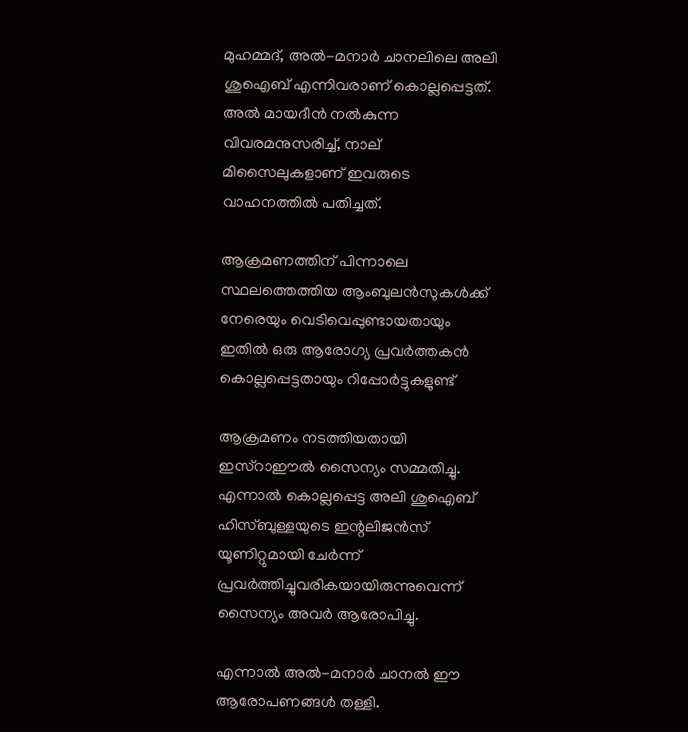മുഹമ്മദ്, അല്‍-മനാര്‍ ചാനലിലെ അലി ശുഐബ് എന്നിവരാണ് കൊല്ലപ്പെട്ടത്. അല്‍ മായദീന്‍ നല്‍കുന്ന വിവരമനുസരിച്ച്, നാല് മിസൈലുകളാണ് ഇവരുടെ വാഹനത്തില്‍ പതിച്ചത്.

ആക്രമണത്തിന് പിന്നാലെ സ്ഥലത്തെത്തിയ ആംബുലന്‍സുകള്‍ക്ക് നേരെയും വെടിവെപ്പുണ്ടായതായും ഇതില്‍ ഒരു ആരോഗ്യ പ്രവര്‍ത്തകന്‍ കൊല്ലപ്പെട്ടതായും റിപ്പോര്‍ട്ടുകളുണ്ട്

ആക്രമണം നടത്തിയതായി ഇസ്‌റാഈല്‍ സൈന്യം സമ്മതിച്ചു. എന്നാല്‍ കൊല്ലപ്പെട്ട അലി ശുഐബ് ഹിസ്ബുള്ളയുടെ ഇന്റലിജന്‍സ് യൂണിറ്റുമായി ചേര്‍ന്ന് പ്രവര്‍ത്തിച്ചുവരികയായിരുന്നുവെന്ന് സൈന്യം അവര്‍ ആരോപിച്ചു.

എന്നാല്‍ അല്‍-മനാര്‍ ചാനല്‍ ഈ ആരോപണങ്ങള്‍ തള്ളി.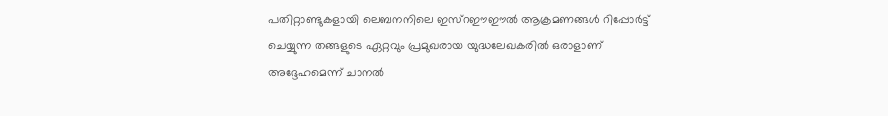പതിറ്റാണ്ടുകളായി ലെബനനിലെ ഇസ്‌റഈഈല്‍ ആക്രമണങ്ങള്‍ റിപ്പോര്‍ട്ട് ചെയ്യുന്ന തങ്ങളുടെ ഏറ്റവും പ്രമുഖരായ യുദ്ധലേഖകരില്‍ ഒരാളാണ് അദ്ദേഹമെന്ന് ചാനല്‍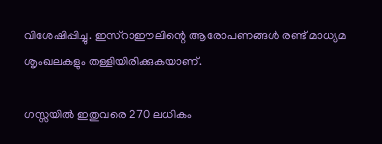വിശേഷിപ്പിച്ചു. ഇസ്‌റാഈലിന്റെ ആരോപണങ്ങള്‍ രണ്ട് മാധ്യമ ശൃംഖലകളും തള്ളിയിരിക്കുകയാണ്.

ഗസ്സയില്‍ ഇതുവരെ 270 ലധികം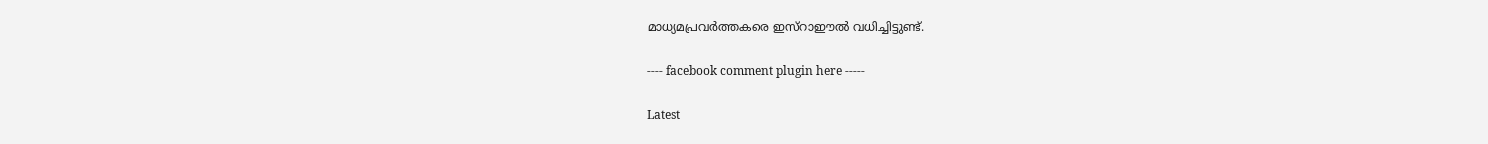മാധ്യമപ്രവര്‍ത്തകരെ ഇസ്‌റാഈല്‍ വധിച്ചിട്ടുണ്ട്.

---- facebook comment plugin here -----

Latest